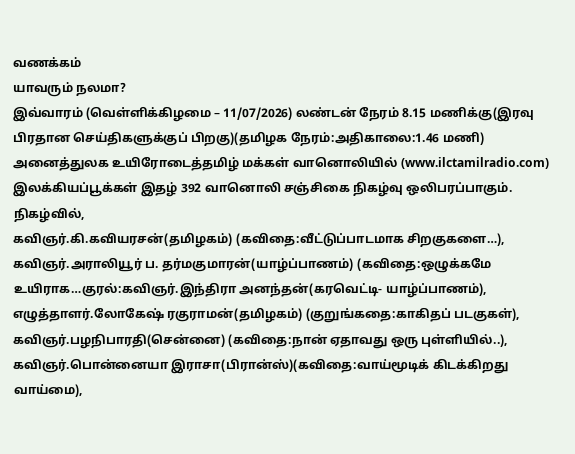வணக்கம்
யாவரும் நலமா?
இவ்வாரம் (வெள்ளிக்கிழமை – 11/07/2026) லண்டன் நேரம் 8.15 மணிக்கு(இரவு பிரதான செய்திகளுக்குப் பிறகு)(தமிழக நேரம்:அதிகாலை:1.46 மணி) அனைத்துலக உயிரோடைத்தமிழ் மக்கள் வானொலியில் (www.ilctamilradio.com) இலக்கியப்பூக்கள் இதழ் 392 வானொலி சஞ்சிகை நிகழ்வு ஒலிபரப்பாகும்.
நிகழ்வில்,
கவிஞர்.கி.கவியரசன்(தமிழகம்) (கவிதை:வீட்டுப்பாடமாக சிறகுகளை…),
கவிஞர்.அராலியூர் ப. தர்மகுமாரன்(யாழ்ப்பாணம்) (கவிதை:ஒழுக்கமே உயிராக…குரல்:கவிஞர்.இந்திரா அனந்தன்(கரவெட்டி- யாழ்ப்பாணம்),
எழுத்தாளர்.லோகேஷ் ரகுராமன்(தமிழகம்) (குறுங்கதை:காகிதப் படகுகள்),
கவிஞர்.பழநிபாரதி(சென்னை) (கவிதை:நான் ஏதாவது ஒரு புள்ளியில்..),
கவிஞர்.பொன்னையா இராசா(பிரான்ஸ்)(கவிதை:வாய்மூடிக் கிடக்கிறது வாய்மை),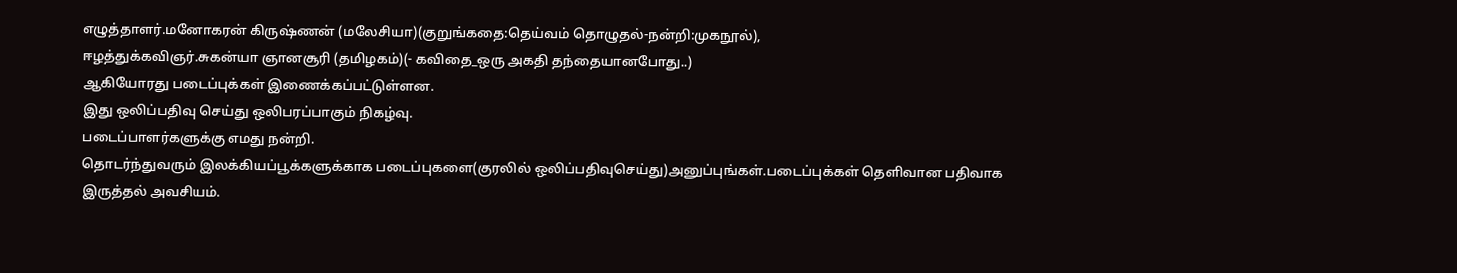எழுத்தாளர்.மனோகரன் கிருஷ்ணன் (மலேசியா)(குறுங்கதை:தெய்வம் தொழுதல்-நன்றி:முகநூல்),
ஈழத்துக்கவிஞர்.சுகன்யா ஞானசூரி (தமிழகம்)(- கவிதை_ஒரு அகதி தந்தையானபோது..)
ஆகியோரது படைப்புக்கள் இணைக்கப்பட்டுள்ளன.
இது ஒலிப்பதிவு செய்து ஒலிபரப்பாகும் நிகழ்வு.
படைப்பாளர்களுக்கு எமது நன்றி.
தொடர்ந்துவரும் இலக்கியப்பூக்களுக்காக படைப்புகளை(குரலில் ஒலிப்பதிவுசெய்து)அனுப்புங்கள்.படைப்புக்கள் தெளிவான பதிவாக இருத்தல் அவசியம்.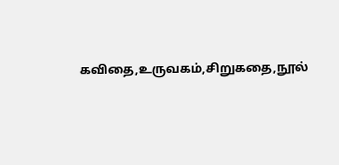கவிதை,உருவகம்,சிறுகதை,நூல்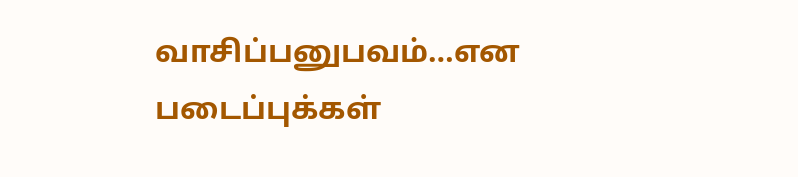வாசிப்பனுபவம்…என படைப்புக்கள்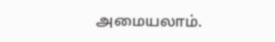அமையலாம்.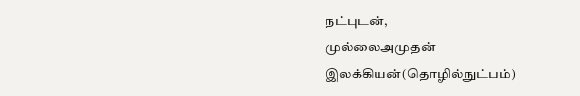நட்புடன்,
முல்லைஅமுதன்
இலக்கியன்(தொழில்நுட்பம்)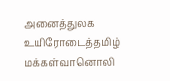அனைத்துலக உயிரோடைத்தமிழ் மக்கள்வானொலி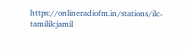https://onlineradiofm.in/stations/ilc-tamililcjamil